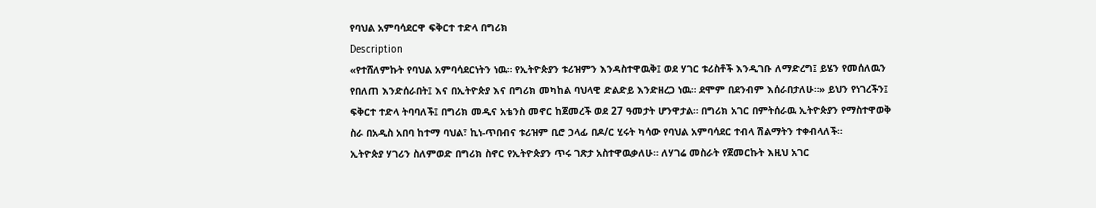የባህል አምባሳደርዋ ፍቅርተ ተድላ በግሪክ
Description
«የተሸለምኩት የባህል አምባሳደርነትን ነዉ። የኢትዮጵያን ቱሪዝምን እንዳስተዋዉቅ፤ ወደ ሃገር ቱሪስቶች እንዲገቡ ለማድረግ፤ ይሄን የመሰለዉን የበለጠ እንድሰራበት፤ እና በኢትዮጵያ እና በግሪክ መካከል ባህላዊ ድልድይ እንድዘረጋ ነዉ። ደሞም በደንብም እሰራበታለሁ።» ይህን የነገረችን፤ ፍቅርተ ተድላ ትባባለች፤ በግሪክ መዲና አቴንስ መኖር ከጀመረች ወደ 27 ዓመታት ሆንዋታል። በግሪክ አገር በምትሰራዉ ኢትዮጵያን የማስተዋወቅ ስራ በአዲስ አበባ ከተማ ባህል፣ ኪነ-ጥበብና ቱሪዝም ቢሮ ኃላፊ በዶ/ር ሂሩት ካሳው የባህል አምባሳደር ተብላ ሽልማትን ተቀብላለች።
ኢትዮጵያ ሃገሪን ስለምወድ በግሪክ ስኖር የኢትዮጵያን ጥሩ ገጽታ አስተዋዉቃለሁ። ለሃገሬ መስራት የጀመርኩት እዚህ አገር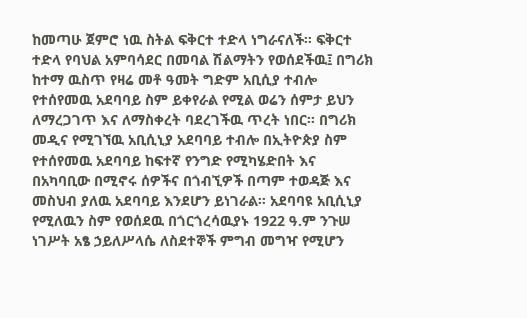ከመጣሁ ጀምሮ ነዉ ስትል ፍቅርተ ተድላ ነግራናለች። ፍቅርተ ተድላ የባህል አምባሳደር በመባል ሽልማትን የወሰደችዉ፤ በግሪክ ከተማ ዉስጥ የዛሬ መቶ ዓመት ግድም አቢሲያ ተብሎ የተሰየመዉ አደባባይ ስም ይቀየራል የሚል ወሬን ሰምታ ይህን ለማረጋገጥ እና ለማስቀረት ባደረገችዉ ጥረት ነበር። በግሪክ መዲና የሚገኘዉ አቢሲኒያ አደባባይ ተብሎ በኢትዮጵያ ስም የተሰየመዉ አደባባይ ከፍተኛ የንግድ የሚካሄድበት እና በአካባቢው በሚኖሩ ሰዎችና በጎብኚዎች በጣም ተወዳጅ እና መስህብ ያለዉ አደባባይ እንደሆን ይነገራል። አደባባዩ አቢሲኒያ የሚለዉን ስም የወሰደዉ በጎርጎረሳዉያኑ 1922 ዓ.ም ንጉሠ ነገሥት አፄ ኃይለሥላሴ ለስደተኞች ምግብ መግዣ የሚሆን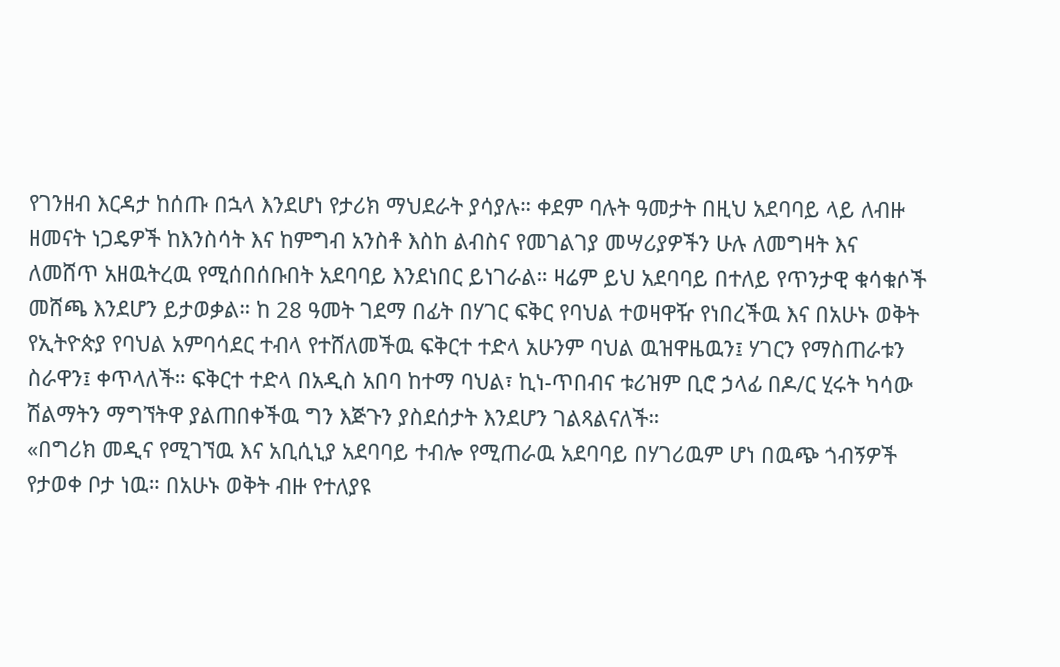የገንዘብ እርዳታ ከሰጡ በኋላ እንደሆነ የታሪክ ማህደራት ያሳያሉ። ቀደም ባሉት ዓመታት በዚህ አደባባይ ላይ ለብዙ ዘመናት ነጋዴዎች ከእንስሳት እና ከምግብ አንስቶ እስከ ልብስና የመገልገያ መሣሪያዎችን ሁሉ ለመግዛት እና ለመሸጥ አዘዉትረዉ የሚሰበሰቡበት አደባባይ እንደነበር ይነገራል። ዛሬም ይህ አደባባይ በተለይ የጥንታዊ ቁሳቁሶች መሸጫ እንደሆን ይታወቃል። ከ 28 ዓመት ገደማ በፊት በሃገር ፍቅር የባህል ተወዛዋዥ የነበረችዉ እና በአሁኑ ወቅት የኢትዮጵያ የባህል አምባሳደር ተብላ የተሸለመችዉ ፍቅርተ ተድላ አሁንም ባህል ዉዝዋዜዉን፤ ሃገርን የማስጠራቱን ስራዋን፤ ቀጥላለች። ፍቅርተ ተድላ በአዲስ አበባ ከተማ ባህል፣ ኪነ-ጥበብና ቱሪዝም ቢሮ ኃላፊ በዶ/ር ሂሩት ካሳው ሽልማትን ማግኘትዋ ያልጠበቀችዉ ግን እጅጉን ያስደሰታት እንደሆን ገልጻልናለች።
«በግሪክ መዲና የሚገኘዉ እና አቢሲኒያ አደባባይ ተብሎ የሚጠራዉ አደባባይ በሃገሪዉም ሆነ በዉጭ ጎብኝዎች የታወቀ ቦታ ነዉ። በአሁኑ ወቅት ብዙ የተለያዩ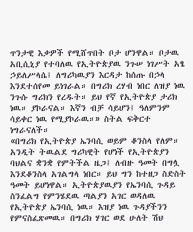ጥንታዊ እቃዎች የሚሸጥበት ቦታ ሆንዋል። ቦታዉ አቢሲኒያ የተባለዉ የኢትዮጵያዉ ንጉሠ ነገሥት አፄ ኃይለሥላሴ፤ ለግሪካዉያን እርዳታ ከሰጡ በኃላ እንደተሰየመ ይነገራል። በግሪክ ረሃብ ነበር ለዝያ ነዉ ንጉሱ ግሪክን የረዱት። ይህ የኛ የኢትዮጵያ ታሪክ ነዉ። ያኮራናል። እኛን ብቻ ሳይሆን፤ ዓለምንም ሳይቀር ነዉ የሚያኮራዉ።» ስትል ፍቅርተ ነግራናለች።
«በግሪክ የኢትዮጵያ ኤንባሲ ወይም ቆንስላ የለም። አንዲት ትዉልደ ግሪካዊት የሆነች የኢትዮጵያን ባህልና ቋንቋ የምትችል ዜጋ፤ ለብዙ ዓመት በግሏ እንደቆንስላ አገልግላ ነበር። ይህ ግን ከተዘጋ ስድስት ዓመት ይሆነዋል። ኢትዮጵያዉያን የኤንባሲ ጉዳይ ስንፈልግ የምንሄደዉ ጣልያን አገር ወዳለዉ የኢትዮጵያ ኤንባሲ ነዉ። እዝያ ነዉ ጉዳያችንን የምናስፈጽመዉ። በግሪክ ሃገር ወደ ሁለት ሽህ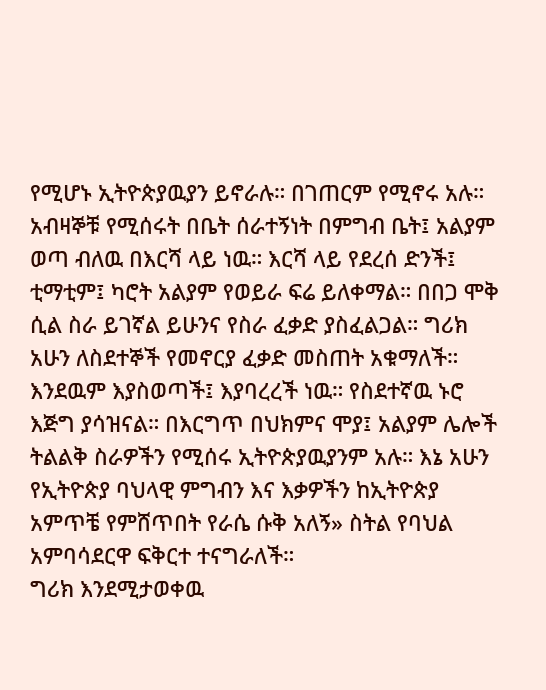የሚሆኑ ኢትዮጵያዉያን ይኖራሉ። በገጠርም የሚኖሩ አሉ። አብዛኞቹ የሚሰሩት በቤት ሰራተኝነት በምግብ ቤት፤ አልያም ወጣ ብለዉ በእርሻ ላይ ነዉ። እርሻ ላይ የደረሰ ድንች፤ ቲማቲም፤ ካሮት አልያም የወይራ ፍሬ ይለቀማል። በበጋ ሞቅ ሲል ስራ ይገኛል ይሁንና የስራ ፈቃድ ያስፈልጋል። ግሪክ አሁን ለስደተኞች የመኖርያ ፈቃድ መስጠት አቁማለች። እንደዉም እያስወጣች፤ እያባረረች ነዉ። የስደተኛዉ ኑሮ እጅግ ያሳዝናል። በእርግጥ በህክምና ሞያ፤ አልያም ሌሎች ትልልቅ ስራዎችን የሚሰሩ ኢትዮጵያዉያንም አሉ። እኔ አሁን የኢትዮጵያ ባህላዊ ምግብን እና እቃዎችን ከኢትዮጵያ አምጥቼ የምሸጥበት የራሴ ሱቅ አለኝ» ስትል የባህል አምባሳደርዋ ፍቅርተ ተናግራለች።
ግሪክ እንደሚታወቀዉ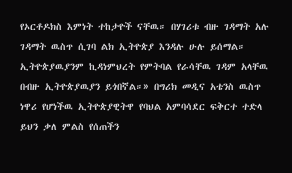የኦርቶዶክስ እምነት ተከታዮች ናቸዉ። በሃገሪቱ ብዙ ገዳማት አሉ ገዳማት ዉስጥ ሲገባ ልክ ኢትዮጵያ እንዳሉ ሁሉ ይሰማል። ኢትዮጵያዉያንም ኪዳነምህረት የምትባል የራሳቸዉ ገዳም አላቸዉ በብዙ ኢትዮጵያዉያን ይጎበኛል።» በግሪክ መዲና አቴንስ ዉስጥ ነዋሪ የሆነችዉ ኢትዮጵያዊትዋ የባህል አምባሳደር ፍቅርተ ተድላ ይህን ቃለ ምልስ የሰጠችን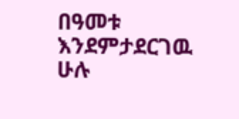በዓመቱ እንደምታደርገዉ ሁሉ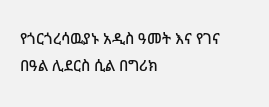የጎርጎረሳዉያኑ አዲስ ዓመት እና የገና በዓል ሊደርስ ሲል በግሪክ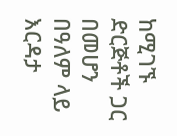ከሚገኙ ድርጅቶች ጋር በመሆን በዓለም ላይ እርዳታ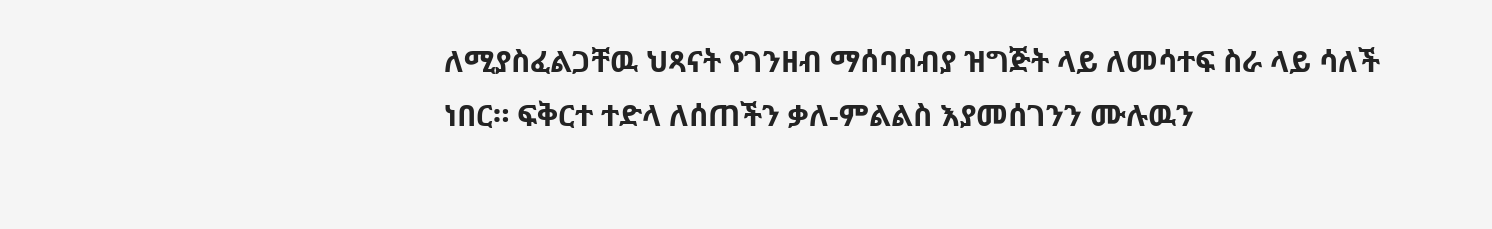ለሚያስፈልጋቸዉ ህጻናት የገንዘብ ማሰባሰብያ ዝግጅት ላይ ለመሳተፍ ስራ ላይ ሳለች ነበር። ፍቅርተ ተድላ ለሰጠችን ቃለ-ምልልስ እያመሰገንን ሙሉዉን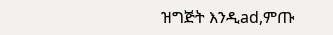ዝግጅት እንዲad,ምጡ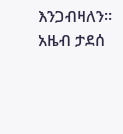እንጋብዛለን።
አዜብ ታደሰ